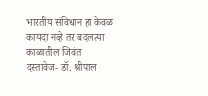भारतीय संविधान हा केवळ कायदा नव्हे तर बदलत्या काळातील जिवंत दस्तावेज- डॉ. श्रीपाल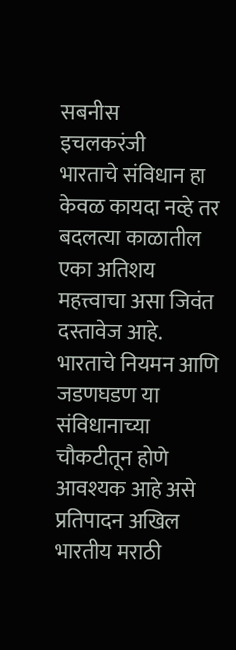सबनीस
इचलकरंजी
भारताचे संविधान हा केवळ कायदा नव्हे तर बदलत्या काळातील एका अतिशय महत्त्वाचा असा जिवंत दस्तावेज आहे. भारताचे नियमन आणि जडणघडण या संविधानाच्या चौकटीतून होणे आवश्यक आहे असे प्रतिपादन अखिल भारतीय मराठी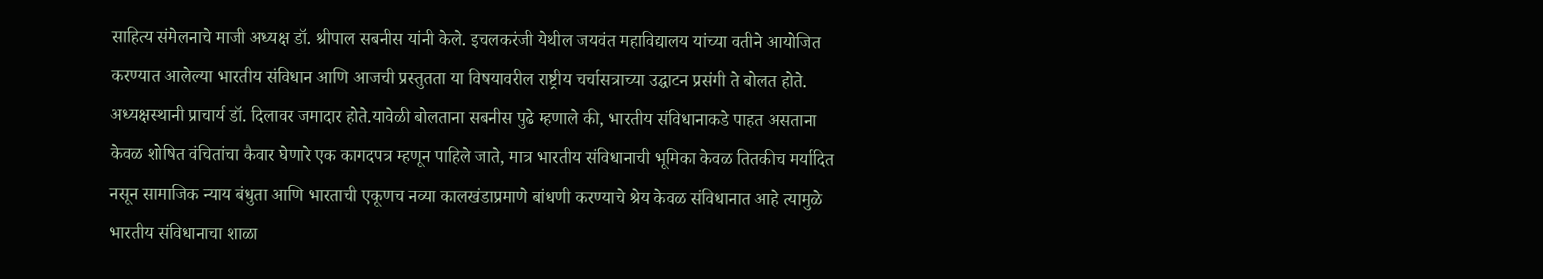साहित्य संमेलनाचे माजी अध्यक्ष डॉ. श्रीपाल सबनीस यांनी केले. इचलकरंजी येथील जयवंत महाविद्यालय यांच्या वतीने आयोजित करण्यात आलेल्या भारतीय संविधान आणि आजची प्रस्तुतता या विषयावरील राष्ट्रीय चर्चासत्राच्या उद्घाटन प्रसंगी ते बोलत होते. अध्यक्षस्थानी प्राचार्य डॉ. दिलावर जमादार होते.यावेळी बोलताना सबनीस पुढे म्हणाले की, भारतीय संविधानाकडे पाहत असताना केवळ शोषित वंचितांचा कैवार घेणारे एक कागदपत्र म्हणून पाहिले जाते, मात्र भारतीय संविधानाची भूमिका केवळ तितकीच मर्यादित नसून सामाजिक न्याय बंधुता आणि भारताची एकूणच नव्या कालखंडाप्रमाणे बांधणी करण्याचे श्रेय केवळ संविधानात आहे त्यामुळे भारतीय संविधानाचा शाळा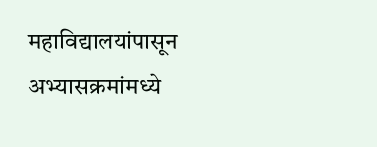महाविद्यालयांपासून अभ्यासक्रमांमध्ये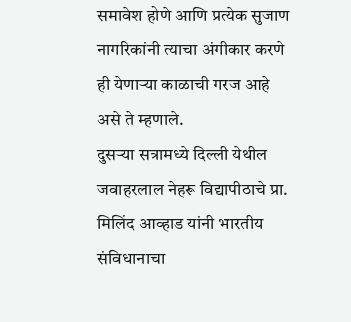समावेश होणे आणि प्रत्येक सुजाण नागरिकांनी त्याचा अंगीकार करणे ही येणाऱ्या काळाची गरज आहे असे ते म्हणाले.
दुसऱ्या सत्रामध्ये दिल्ली येथील जवाहरलाल नेहरू विद्यापीठाचे प्रा. मिलिंद आव्हाड यांनी भारतीय संविधानाचा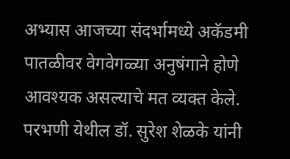अभ्यास आजच्या संदर्भामध्ये अकॅडमी पातळीवर वेगवेगळ्या अनुषंगाने होणे आवश्यक असल्याचे मत व्यक्त केले.
परभणी येथील डॉ. सुरेश शेळके यांनी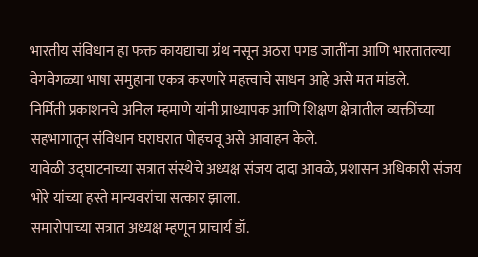भारतीय संविधान हा फक्त कायद्याचा ग्रंथ नसून अठरा पगड जातींना आणि भारतातल्या वेगवेगळ्या भाषा समुहाना एकत्र करणारे महत्त्वाचे साधन आहे असे मत मांडले.
निर्मिती प्रकाशनचे अनिल म्हमाणे यांनी प्राध्यापक आणि शिक्षण क्षेत्रातील व्यक्तींच्या सहभागातून संविधान घराघरात पोहचवू असे आवाहन केले.
यावेळी उद्घाटनाच्या सत्रात संस्थेचे अध्यक्ष संजय दादा आवळे, प्रशासन अधिकारी संजय भोरे यांच्या हस्ते मान्यवरांचा सत्कार झाला.
समारोपाच्या सत्रात अध्यक्ष म्हणून प्राचार्य डॉ.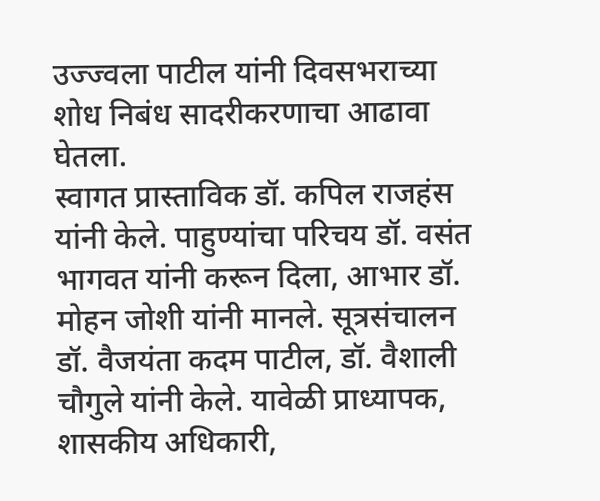उज्ज्वला पाटील यांनी दिवसभराच्या शोध निबंध सादरीकरणाचा आढावा घेतला.
स्वागत प्रास्ताविक डॉ. कपिल राजहंस यांनी केले. पाहुण्यांचा परिचय डॉ. वसंत भागवत यांनी करून दिला, आभार डॉ. मोहन जोशी यांनी मानले. सूत्रसंचालन डॉ. वैजयंता कदम पाटील, डॉ. वैशाली चौगुले यांनी केले. यावेळी प्राध्यापक, शासकीय अधिकारी,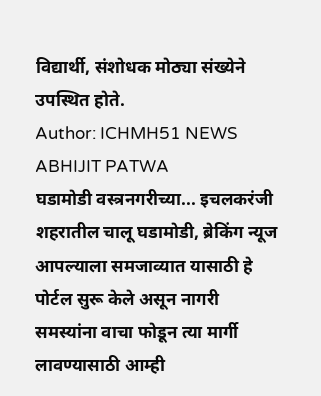विद्यार्थी, संशोधक मोठ्या संख्येने उपस्थित होते.
Author: ICHMH51 NEWS ABHIJIT PATWA
घडामोडी वस्त्रनगरीच्या... इचलकरंजी शहरातील चालू घडामोडी, ब्रेकिंग न्यूज आपल्याला समजाव्यात यासाठी हे पोर्टल सुरू केले असून नागरी समस्यांना वाचा फोडून त्या मार्गी लावण्यासाठी आम्ही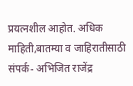प्रयत्नशील आहोत. अधिक माहिती,बातम्या व जाहिरातीसाठी संपर्क- अभिजित राजेंद्र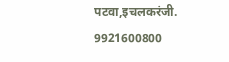पटवा,इचलकरंजी. 9921600800